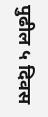पुढील ५ दिवस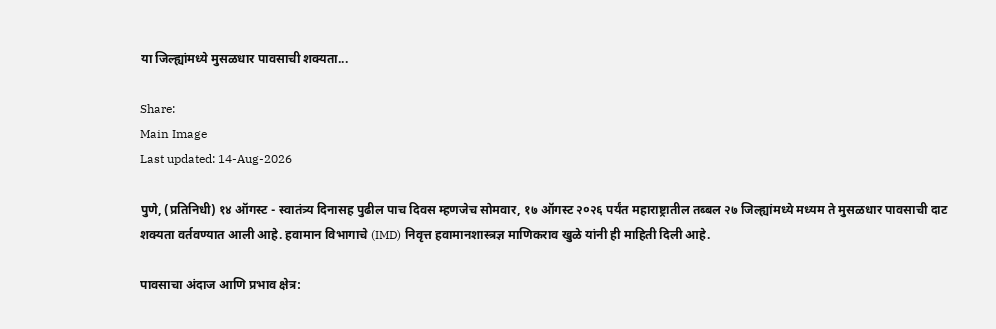या जिल्ह्यांमध्ये मुसळधार पावसाची शक्यता...

Share:
Main Image
Last updated: 14-Aug-2026

पुणे, (प्रतिनिधी) १४ ऑगस्ट - स्वातंत्र्य दिनासह पुढील पाच दिवस म्हणजेच सोमवार, १७ ऑगस्ट २०२६ पर्यंत महाराष्ट्रातील तब्बल २७ जिल्ह्यांमध्ये मध्यम ते मुसळधार पावसाची दाट शक्यता वर्तवण्यात आली आहे. हवामान विभागाचे (IMD) निवृत्त हवामानशास्त्रज्ञ माणिकराव खुळे यांनी ही माहिती दिली आहे.

पावसाचा अंदाज आणि प्रभाव क्षेत्र: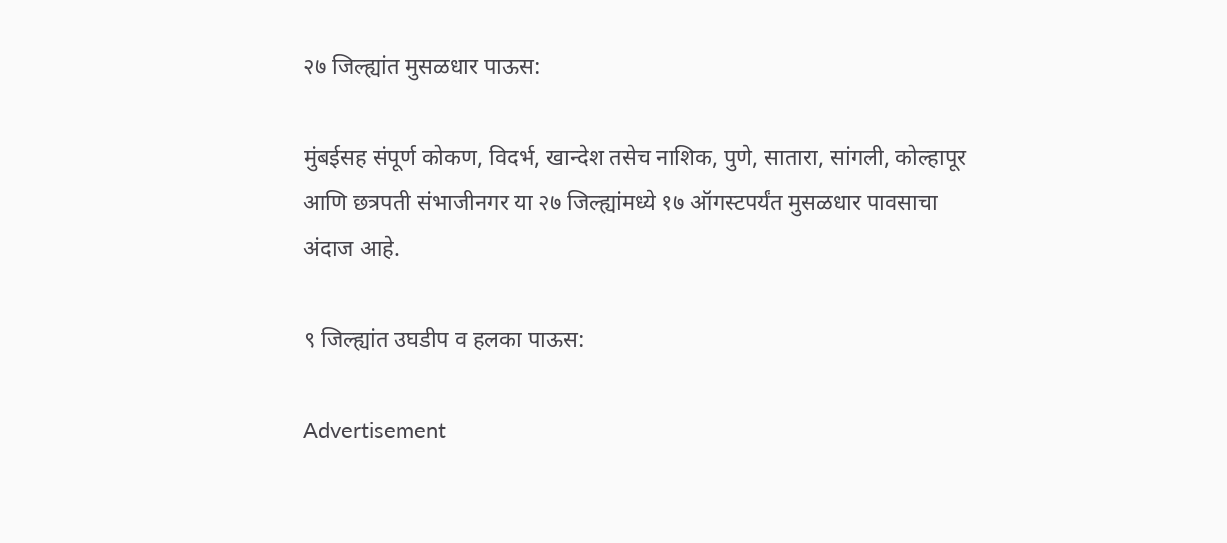२७ जिल्ह्यांत मुसळधार पाऊस:

मुंबईसह संपूर्ण कोकण, विदर्भ, खान्देश तसेच नाशिक, पुणे, सातारा, सांगली, कोल्हापूर आणि छत्रपती संभाजीनगर या २७ जिल्ह्यांमध्ये १७ ऑगस्टपर्यंत मुसळधार पावसाचा अंदाज आहे.

९ जिल्ह्यांत उघडीप व हलका पाऊस:

Advertisement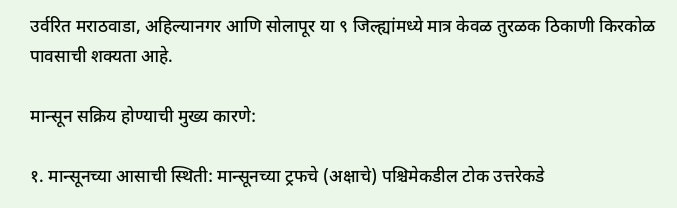उर्वरित मराठवाडा, अहिल्यानगर आणि सोलापूर या ९ जिल्ह्यांमध्ये मात्र केवळ तुरळक ठिकाणी किरकोळ पावसाची शक्यता आहे.

मान्सून सक्रिय होण्याची मुख्य कारणे:

१. मान्सूनच्या आसाची स्थिती: मान्सूनच्या ट्रफचे (अक्षाचे) पश्चिमेकडील टोक उत्तरेकडे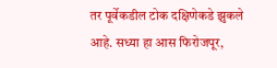तर पूर्वेकडील टोक दक्षिणेकडे झुकले आहे. सध्या हा आस फिरोजपूर,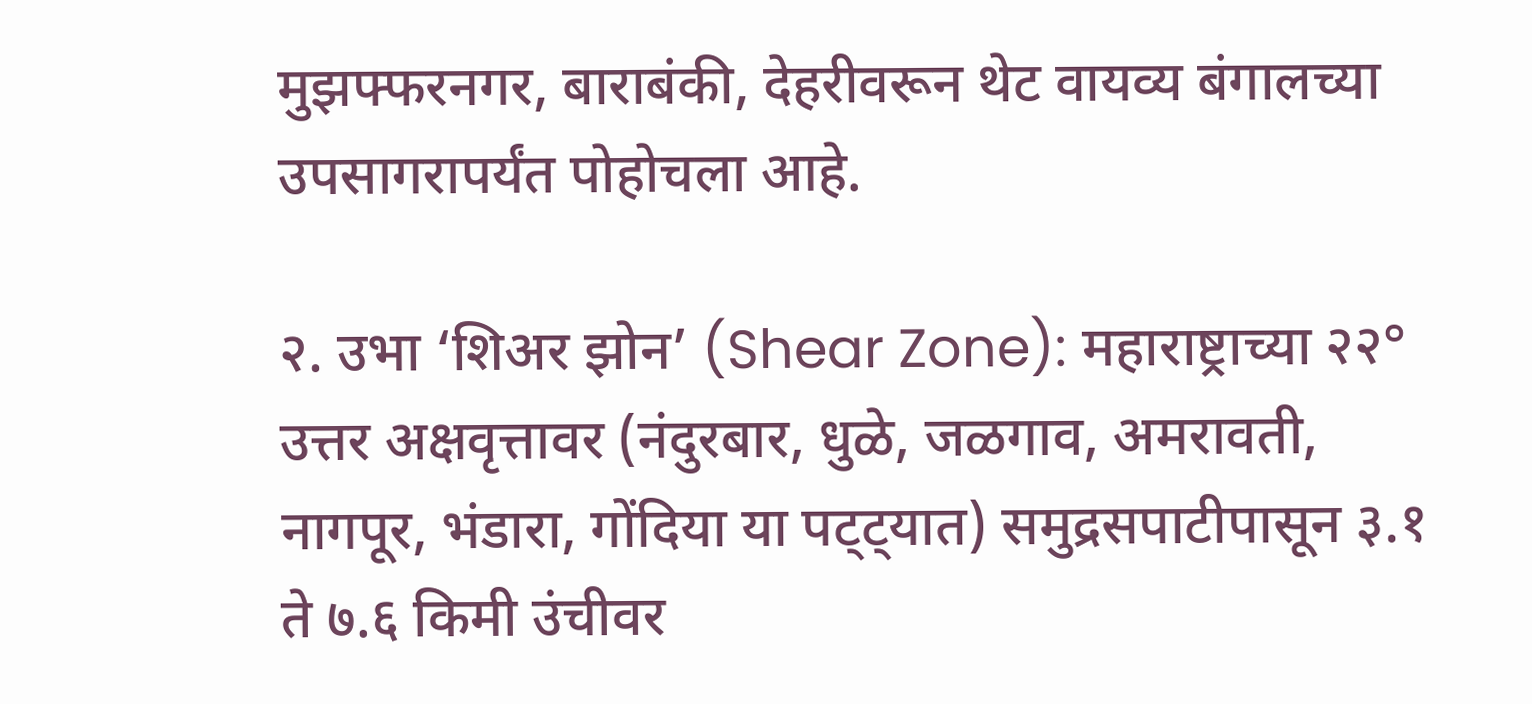मुझफ्फरनगर, बाराबंकी, देहरीवरून थेट वायव्य बंगालच्या उपसागरापर्यंत पोहोचला आहे.

२. उभा ‘शिअर झोन’ (Shear Zone): महाराष्ट्राच्या २२° उत्तर अक्षवृत्तावर (नंदुरबार, धुळे, जळगाव, अमरावती, नागपूर, भंडारा, गोंदिया या पट्ट्यात) समुद्रसपाटीपासून ३.१ ते ७.६ किमी उंचीवर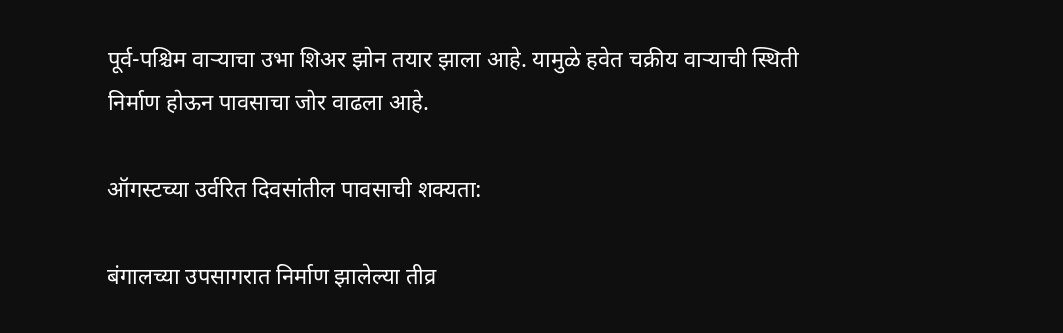पूर्व-पश्चिम वाऱ्याचा उभा शिअर झोन तयार झाला आहे. यामुळे हवेत चक्रीय वाऱ्याची स्थिती निर्माण होऊन पावसाचा जोर वाढला आहे.

ऑगस्टच्या उर्वरित दिवसांतील पावसाची शक्यता:

बंगालच्या उपसागरात निर्माण झालेल्या तीव्र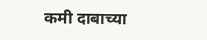कमी दाबाच्या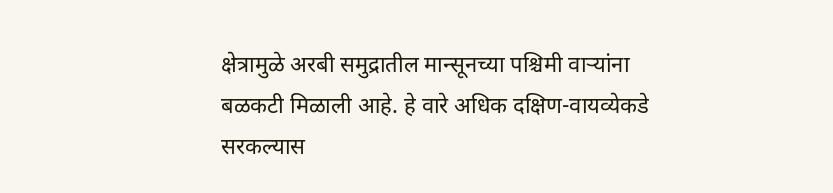क्षेत्रामुळे अरबी समुद्रातील मान्सूनच्या पश्चिमी वाऱ्यांना बळकटी मिळाली आहे. हे वारे अधिक दक्षिण-वायव्येकडे सरकल्यास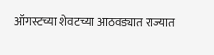ऑगस्टच्या शेवटच्या आठवड्यात राज्यात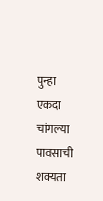पुन्हा एकदा चांगल्या पावसाची शक्यता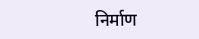निर्माण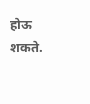होऊ शकते.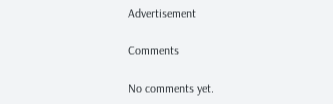Advertisement

Comments

No comments yet.